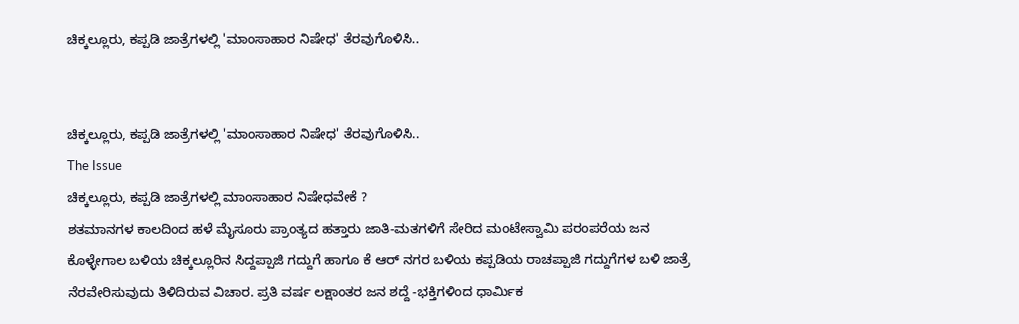ಚಿಕ್ಕಲ್ಲೂರು, ಕಪ್ಪಡಿ ಜಾತ್ರೆಗಳಲ್ಲಿ 'ಮಾಂಸಾಹಾರ ನಿಷೇಧ' ತೆರವುಗೊಳಿಸಿ..


ಚಿಕ್ಕಲ್ಲೂರು, ಕಪ್ಪಡಿ ಜಾತ್ರೆಗಳಲ್ಲಿ 'ಮಾಂಸಾಹಾರ ನಿಷೇಧ' ತೆರವುಗೊಳಿಸಿ..
The Issue
ಚಿಕ್ಕಲ್ಲೂರು, ಕಪ್ಪಡಿ ಜಾತ್ರೆಗಳಲ್ಲಿ ಮಾಂಸಾಹಾರ ನಿಷೇಧವೇಕೆ ?
ಶತಮಾನಗಳ ಕಾಲದಿಂದ ಹಳೆ ಮೈಸೂರು ಪ್ರಾಂತ್ಯದ ಹತ್ತಾರು ಜಾತಿ-ಮತಗಳಿಗೆ ಸೇರಿದ ಮಂಟೇಸ್ವಾಮಿ ಪರಂಪರೆಯ ಜನ ಕೊಳ್ಳೇಗಾಲ ಬಳಿಯ ಚಿಕ್ಕಲ್ಲೂರಿನ ಸಿದ್ದಪ್ಪಾಜಿ ಗದ್ದುಗೆ ಹಾಗೂ ಕೆ ಆರ್ ನಗರ ಬಳಿಯ ಕಪ್ಪಡಿಯ ರಾಚಪ್ಪಾಜಿ ಗದ್ದುಗೆಗಳ ಬಳಿ ಜಾತ್ರೆ ನೆರವೇರಿಸುವುದು ತಿಳಿದಿರುವ ವಿಚಾರ. ಪ್ರತಿ ವರ್ಷ ಲಕ್ಷಾಂತರ ಜನ ಶದ್ದೆ -ಭಕ್ತಿಗಳಿಂದ ಧಾರ್ಮಿಕ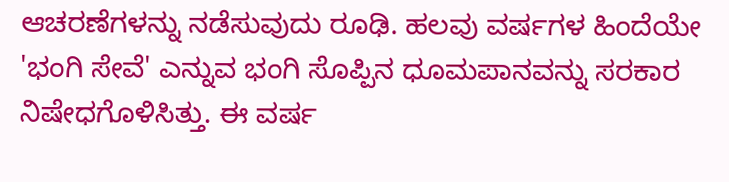ಆಚರಣೆಗಳನ್ನು ನಡೆಸುವುದು ರೂಢಿ. ಹಲವು ವರ್ಷಗಳ ಹಿಂದೆಯೇ 'ಭಂಗಿ ಸೇವೆ' ಎನ್ನುವ ಭಂಗಿ ಸೊಪ್ಪಿನ ಧೂಮಪಾನವನ್ನು ಸರಕಾರ ನಿಷೇಧಗೊಳಿಸಿತ್ತು. ಈ ವರ್ಷ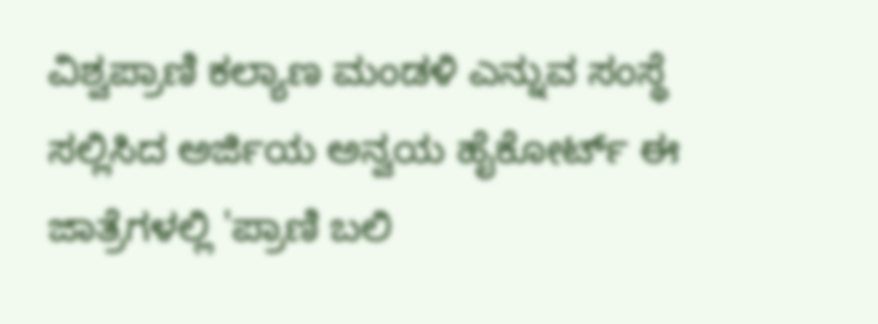ವಿಶ್ವಪ್ರಾಣಿ ಕಲ್ಯಾಣ ಮಂಡಳಿ ಎನ್ನುವ ಸಂಸ್ಥೆ ಸಲ್ಲಿಸಿದ ಅರ್ಜಿಯ ಅನ್ವಯ ಹೈಕೋರ್ಟ್ ಈ ಜಾತ್ರೆಗಳಲ್ಲಿ 'ಪ್ರಾಣಿ ಬಲಿ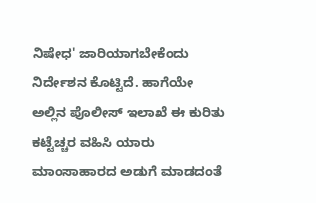ನಿಷೇಧ' ಜಾರಿಯಾಗಬೇಕೆಂದು ನಿರ್ದೇಶನ ಕೊಟ್ಟಿದೆ. ಹಾಗೆಯೇ ಅಲ್ಲಿನ ಪೊಲೀಸ್ ಇಲಾಖೆ ಈ ಕುರಿತು ಕಟ್ಟೆಚ್ಚರ ವಹಿಸಿ ಯಾರು ಮಾಂಸಾಹಾರದ ಅಡುಗೆ ಮಾಡದಂತೆ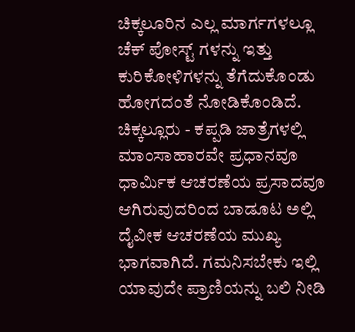ಚಿಕ್ಕಲೂರಿನ ಎಲ್ಲ ಮಾರ್ಗಗಳಲ್ಲೂ ಚೆಕ್ ಪೋಸ್ಟ್ ಗಳನ್ನು ಇತ್ತು ಕುರಿಕೋಳಿಗಳನ್ನು ತೆಗೆದುಕೊಂಡು ಹೋಗದಂತೆ ನೋಡಿಕೊಂಡಿದೆ.
ಚಿಕ್ಕಲ್ಲೂರು - ಕಪ್ಪಡಿ ಜಾತ್ರೆಗಳಲ್ಲಿ ಮಾಂಸಾಹಾರವೇ ಪ್ರಧಾನವೂ ಧಾರ್ಮಿಕ ಆಚರಣೆಯ ಪ್ರಸಾದವೂ ಆಗಿರುವುದರಿಂದ ಬಾಡೂಟ ಅಲ್ಲಿ ದೈವೀಕ ಆಚರಣೆಯ ಮುಖ್ಯ ಭಾಗವಾಗಿದೆ. ಗಮನಿಸಬೇಕು ಇಲ್ಲಿ ಯಾವುದೇ ಪ್ರಾಣಿಯನ್ನು ಬಲಿ ನೀಡಿ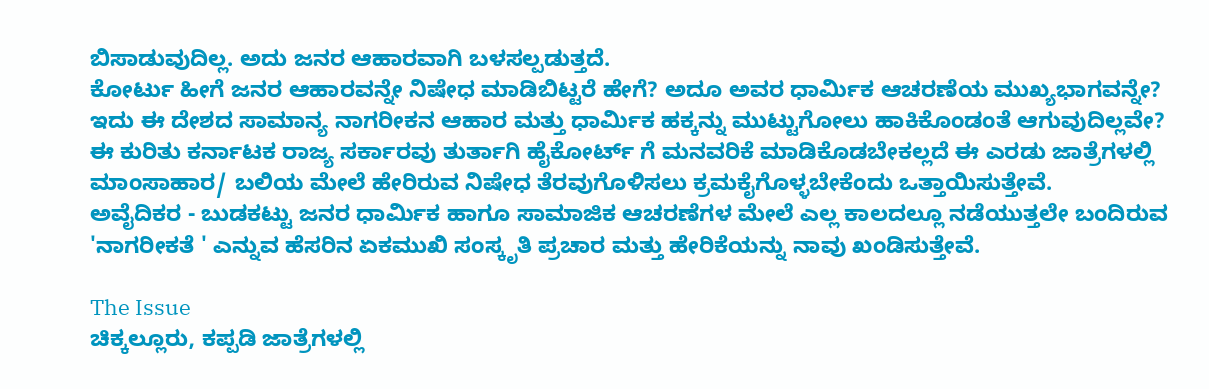ಬಿಸಾಡುವುದಿಲ್ಲ. ಅದು ಜನರ ಆಹಾರವಾಗಿ ಬಳಸಲ್ಪಡುತ್ತದೆ.
ಕೋರ್ಟು ಹೀಗೆ ಜನರ ಆಹಾರವನ್ನೇ ನಿಷೇಧ ಮಾಡಿಬಿಟ್ಟರೆ ಹೇಗೆ? ಅದೂ ಅವರ ಧಾರ್ಮಿಕ ಆಚರಣೆಯ ಮುಖ್ಯಭಾಗವನ್ನೇ?
ಇದು ಈ ದೇಶದ ಸಾಮಾನ್ಯ ನಾಗರೀಕನ ಆಹಾರ ಮತ್ತು ಧಾರ್ಮಿಕ ಹಕ್ಕನ್ನು ಮುಟ್ಟುಗೋಲು ಹಾಕಿಕೊಂಡಂತೆ ಆಗುವುದಿಲ್ಲವೇ?
ಈ ಕುರಿತು ಕರ್ನಾಟಕ ರಾಜ್ಯ ಸರ್ಕಾರವು ತುರ್ತಾಗಿ ಹೈಕೋರ್ಟ್ ಗೆ ಮನವರಿಕೆ ಮಾಡಿಕೊಡಬೇಕಲ್ಲದೆ ಈ ಎರಡು ಜಾತ್ರೆಗಳಲ್ಲಿ ಮಾಂಸಾಹಾರ/ ಬಲಿಯ ಮೇಲೆ ಹೇರಿರುವ ನಿಷೇಧ ತೆರವುಗೊಳಿಸಲು ಕ್ರಮಕೈಗೊಳ್ಳಬೇಕೆಂದು ಒತ್ತಾಯಿಸುತ್ತೇವೆ.
ಅವೈದಿಕರ - ಬುಡಕಟ್ಟು ಜನರ ಧಾರ್ಮಿಕ ಹಾಗೂ ಸಾಮಾಜಿಕ ಆಚರಣೆಗಳ ಮೇಲೆ ಎಲ್ಲ ಕಾಲದಲ್ಲೂ ನಡೆಯುತ್ತಲೇ ಬಂದಿರುವ 'ನಾಗರೀಕತೆ ' ಎನ್ನುವ ಹೆಸರಿನ ಏಕಮುಖಿ ಸಂಸ್ಕೃತಿ ಪ್ರಚಾರ ಮತ್ತು ಹೇರಿಕೆಯನ್ನು ನಾವು ಖಂಡಿಸುತ್ತೇವೆ.

The Issue
ಚಿಕ್ಕಲ್ಲೂರು, ಕಪ್ಪಡಿ ಜಾತ್ರೆಗಳಲ್ಲಿ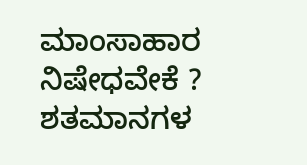ಮಾಂಸಾಹಾರ ನಿಷೇಧವೇಕೆ ?
ಶತಮಾನಗಳ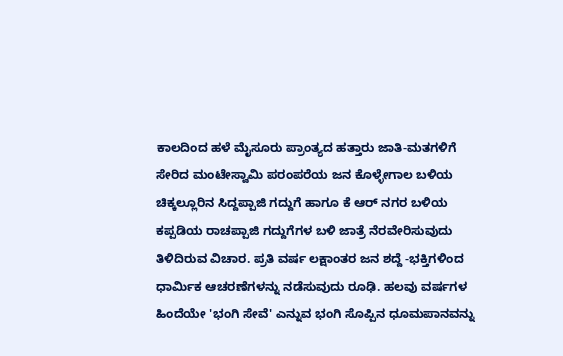ಕಾಲದಿಂದ ಹಳೆ ಮೈಸೂರು ಪ್ರಾಂತ್ಯದ ಹತ್ತಾರು ಜಾತಿ-ಮತಗಳಿಗೆ ಸೇರಿದ ಮಂಟೇಸ್ವಾಮಿ ಪರಂಪರೆಯ ಜನ ಕೊಳ್ಳೇಗಾಲ ಬಳಿಯ ಚಿಕ್ಕಲ್ಲೂರಿನ ಸಿದ್ದಪ್ಪಾಜಿ ಗದ್ದುಗೆ ಹಾಗೂ ಕೆ ಆರ್ ನಗರ ಬಳಿಯ ಕಪ್ಪಡಿಯ ರಾಚಪ್ಪಾಜಿ ಗದ್ದುಗೆಗಳ ಬಳಿ ಜಾತ್ರೆ ನೆರವೇರಿಸುವುದು ತಿಳಿದಿರುವ ವಿಚಾರ. ಪ್ರತಿ ವರ್ಷ ಲಕ್ಷಾಂತರ ಜನ ಶದ್ದೆ -ಭಕ್ತಿಗಳಿಂದ ಧಾರ್ಮಿಕ ಆಚರಣೆಗಳನ್ನು ನಡೆಸುವುದು ರೂಢಿ. ಹಲವು ವರ್ಷಗಳ ಹಿಂದೆಯೇ 'ಭಂಗಿ ಸೇವೆ' ಎನ್ನುವ ಭಂಗಿ ಸೊಪ್ಪಿನ ಧೂಮಪಾನವನ್ನು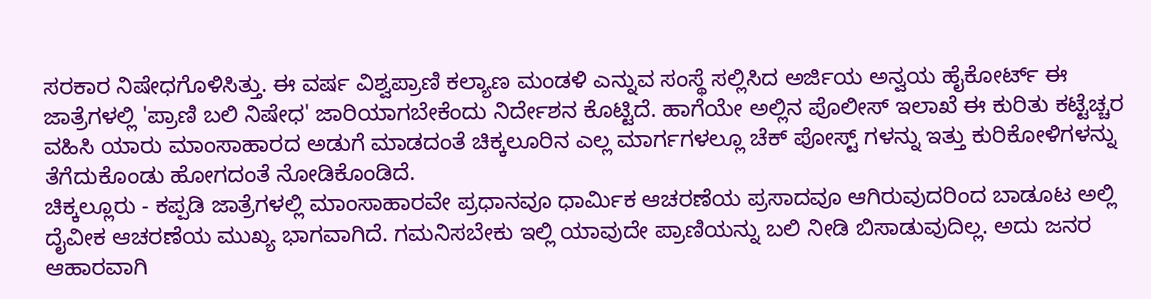ಸರಕಾರ ನಿಷೇಧಗೊಳಿಸಿತ್ತು. ಈ ವರ್ಷ ವಿಶ್ವಪ್ರಾಣಿ ಕಲ್ಯಾಣ ಮಂಡಳಿ ಎನ್ನುವ ಸಂಸ್ಥೆ ಸಲ್ಲಿಸಿದ ಅರ್ಜಿಯ ಅನ್ವಯ ಹೈಕೋರ್ಟ್ ಈ ಜಾತ್ರೆಗಳಲ್ಲಿ 'ಪ್ರಾಣಿ ಬಲಿ ನಿಷೇಧ' ಜಾರಿಯಾಗಬೇಕೆಂದು ನಿರ್ದೇಶನ ಕೊಟ್ಟಿದೆ. ಹಾಗೆಯೇ ಅಲ್ಲಿನ ಪೊಲೀಸ್ ಇಲಾಖೆ ಈ ಕುರಿತು ಕಟ್ಟೆಚ್ಚರ ವಹಿಸಿ ಯಾರು ಮಾಂಸಾಹಾರದ ಅಡುಗೆ ಮಾಡದಂತೆ ಚಿಕ್ಕಲೂರಿನ ಎಲ್ಲ ಮಾರ್ಗಗಳಲ್ಲೂ ಚೆಕ್ ಪೋಸ್ಟ್ ಗಳನ್ನು ಇತ್ತು ಕುರಿಕೋಳಿಗಳನ್ನು ತೆಗೆದುಕೊಂಡು ಹೋಗದಂತೆ ನೋಡಿಕೊಂಡಿದೆ.
ಚಿಕ್ಕಲ್ಲೂರು - ಕಪ್ಪಡಿ ಜಾತ್ರೆಗಳಲ್ಲಿ ಮಾಂಸಾಹಾರವೇ ಪ್ರಧಾನವೂ ಧಾರ್ಮಿಕ ಆಚರಣೆಯ ಪ್ರಸಾದವೂ ಆಗಿರುವುದರಿಂದ ಬಾಡೂಟ ಅಲ್ಲಿ ದೈವೀಕ ಆಚರಣೆಯ ಮುಖ್ಯ ಭಾಗವಾಗಿದೆ. ಗಮನಿಸಬೇಕು ಇಲ್ಲಿ ಯಾವುದೇ ಪ್ರಾಣಿಯನ್ನು ಬಲಿ ನೀಡಿ ಬಿಸಾಡುವುದಿಲ್ಲ. ಅದು ಜನರ ಆಹಾರವಾಗಿ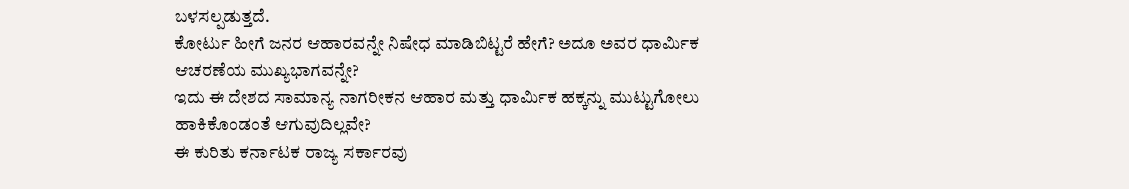ಬಳಸಲ್ಪಡುತ್ತದೆ.
ಕೋರ್ಟು ಹೀಗೆ ಜನರ ಆಹಾರವನ್ನೇ ನಿಷೇಧ ಮಾಡಿಬಿಟ್ಟರೆ ಹೇಗೆ? ಅದೂ ಅವರ ಧಾರ್ಮಿಕ ಆಚರಣೆಯ ಮುಖ್ಯಭಾಗವನ್ನೇ?
ಇದು ಈ ದೇಶದ ಸಾಮಾನ್ಯ ನಾಗರೀಕನ ಆಹಾರ ಮತ್ತು ಧಾರ್ಮಿಕ ಹಕ್ಕನ್ನು ಮುಟ್ಟುಗೋಲು ಹಾಕಿಕೊಂಡಂತೆ ಆಗುವುದಿಲ್ಲವೇ?
ಈ ಕುರಿತು ಕರ್ನಾಟಕ ರಾಜ್ಯ ಸರ್ಕಾರವು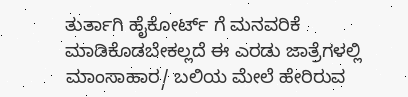ತುರ್ತಾಗಿ ಹೈಕೋರ್ಟ್ ಗೆ ಮನವರಿಕೆ ಮಾಡಿಕೊಡಬೇಕಲ್ಲದೆ ಈ ಎರಡು ಜಾತ್ರೆಗಳಲ್ಲಿ ಮಾಂಸಾಹಾರ/ ಬಲಿಯ ಮೇಲೆ ಹೇರಿರುವ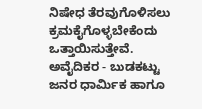ನಿಷೇಧ ತೆರವುಗೊಳಿಸಲು ಕ್ರಮಕೈಗೊಳ್ಳಬೇಕೆಂದು ಒತ್ತಾಯಿಸುತ್ತೇವೆ.
ಅವೈದಿಕರ - ಬುಡಕಟ್ಟು ಜನರ ಧಾರ್ಮಿಕ ಹಾಗೂ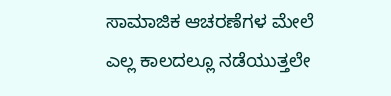ಸಾಮಾಜಿಕ ಆಚರಣೆಗಳ ಮೇಲೆ ಎಲ್ಲ ಕಾಲದಲ್ಲೂ ನಡೆಯುತ್ತಲೇ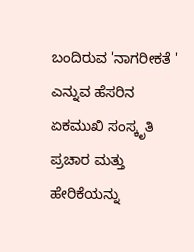ಬಂದಿರುವ 'ನಾಗರೀಕತೆ ' ಎನ್ನುವ ಹೆಸರಿನ ಏಕಮುಖಿ ಸಂಸ್ಕೃತಿ ಪ್ರಚಾರ ಮತ್ತು ಹೇರಿಕೆಯನ್ನು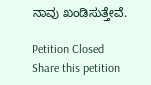ನಾವು ಖಂಡಿಸುತ್ತೇವೆ.

Petition Closed
Share this petition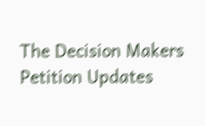The Decision Makers
Petition Updates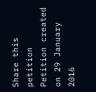Share this petition
Petition created on 29 January 2016